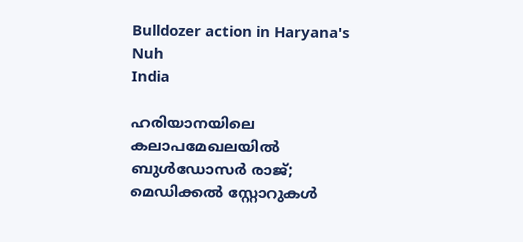Bulldozer action in Haryana's Nuh
India

ഹരിയാനയിലെ കലാപമേഖലയിൽ ബുൾഡോസർ രാജ്; മെഡിക്കൽ സ്റ്റോറുകൾ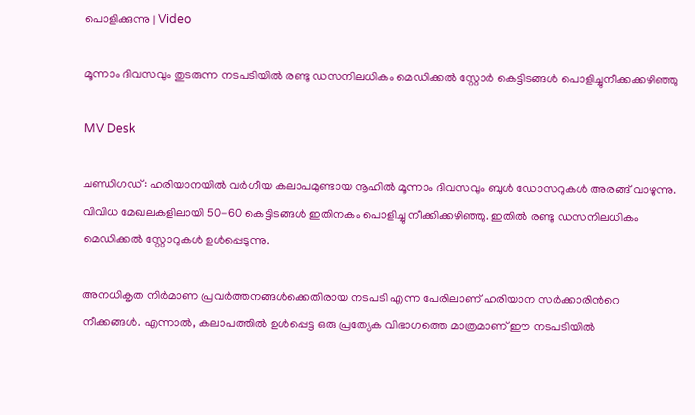പൊളിക്കുന്നു | Video

മൂന്നാം ദിവസവും തുടരുന്ന നടപടിയിൽ രണ്ടു ഡസനിലധികം മെഡിക്കൽ സ്റ്റോർ കെട്ടിടങ്ങൾ പൊളിച്ചുനീക്കക്കഴിഞ്ഞു

MV Desk

ചണ്ഡിഗഡ്: ഹരിയാനയിൽ വർഗീയ കലാപമുണ്ടായ നൂഹിൽ മൂന്നാം ദിവസവും ബുൾ ഡോസറുകൾ അരങ്ങ് വാഴുന്നു. വിവിധ മേഖലകളിലായി 50-60 കെട്ടിടങ്ങൾ ഇതിനകം പൊളിച്ചു നീക്കിക്കഴിഞ്ഞു. ഇതിൽ രണ്ടു ഡസനിലധികം മെഡിക്കൽ സ്റ്റോറുകൾ ഉൾപ്പെടുന്നു.

അനധികൃത നിർമാണ പ്രവർത്തനങ്ങൾക്കെതിരായ നടപടി എന്ന പേരിലാണ് ഹരിയാന സർക്കാരിന്‍റെ നീക്കങ്ങൾ. എന്നാൽ, കലാപത്തിൽ ഉൾപ്പെട്ട ഒരു പ്രത്യേക വിഭാഗത്തെ മാത്രമാണ് ഈ നടപടിയിൽ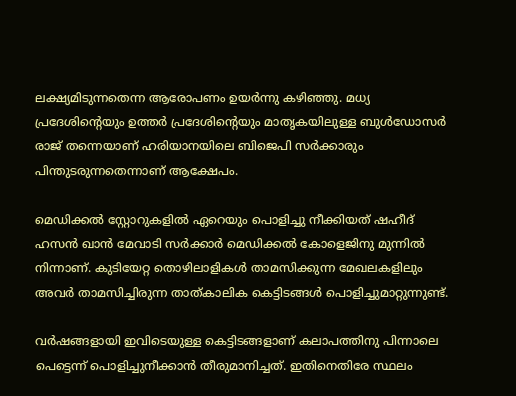ലക്ഷ്യമിടുന്നതെന്ന ആരോപണം ഉയർന്നു കഴിഞ്ഞു. മധ്യ പ്രദേശിന്‍റെയും ഉത്തർ പ്രദേശിന്‍റെയും മാതൃകയിലുള്ള ബുൾഡോസർ രാജ് തന്നെയാണ് ഹരിയാനയിലെ ബിജെപി സർക്കാരും പിന്തുടരുന്നതെന്നാണ് ആക്ഷേപം.

മെഡിക്കൽ സ്റ്റോറുകളിൽ ഏറെയും പൊളിച്ചു നീക്കിയത് ഷഹീദ് ഹസൻ ഖാൻ മേവാടി സർക്കാർ മെഡിക്കൽ കോളെജിനു മുന്നിൽ നിന്നാണ്. കുടിയേറ്റ തൊഴിലാളികൾ താമസിക്കുന്ന മേഖലകളിലും അവർ താമസിച്ചിരുന്ന താത്കാലിക കെട്ടിടങ്ങൾ പൊളിച്ചുമാറ്റുന്നുണ്ട്.

വർഷങ്ങളായി ഇവിടെയുള്ള കെട്ടിടങ്ങളാണ് കലാപത്തിനു പിന്നാലെ പെട്ടെന്ന് പൊളിച്ചുനീക്കാൻ തീരുമാനിച്ചത്. ഇതിനെതിരേ സ്ഥലം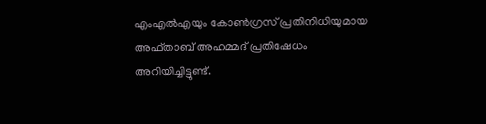എംഎൽഎയും കോൺഗ്രസ് പ്രതിനിധിയുമായ അഫ്താബ് അഹമ്മദ് പ്രതിഷേധം അറിയിച്ചിട്ടുണ്ട്.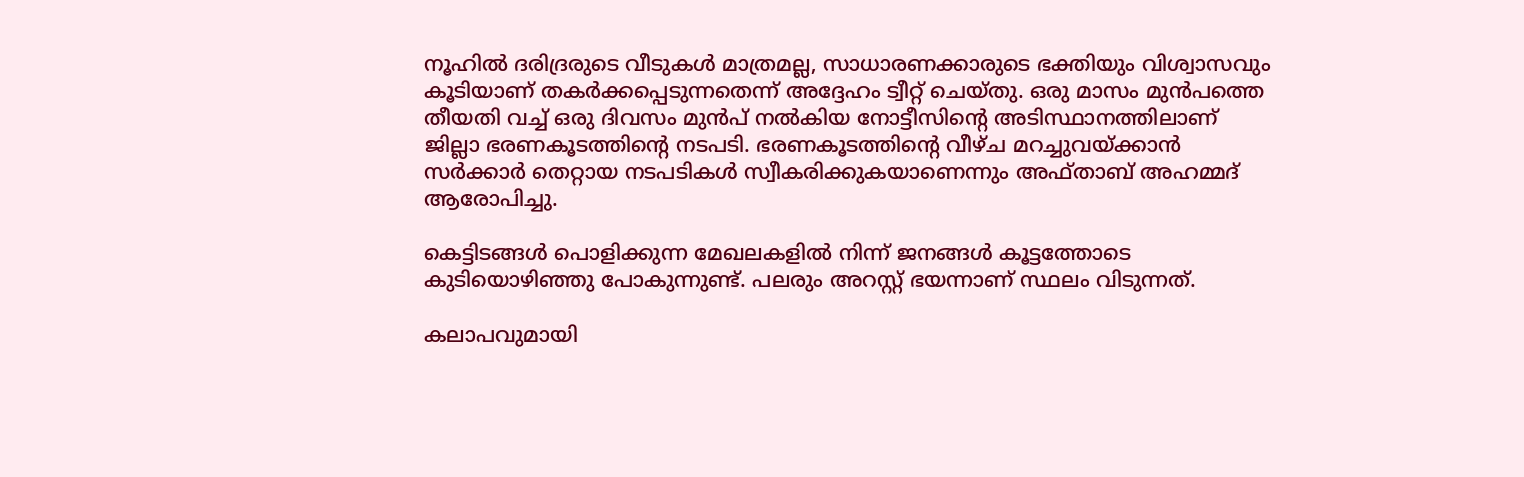നൂഹിൽ ദരിദ്രരുടെ വീടുകൾ മാത്രമല്ല, സാധാരണക്കാരുടെ ഭക്തിയും വിശ്വാസവും കൂടിയാണ് തകർക്കപ്പെടുന്നതെന്ന് അദ്ദേഹം ട്വീറ്റ് ചെയ്തു. ഒരു മാസം മുൻപത്തെ തീയതി വച്ച് ഒരു ദിവസം മുൻപ് നൽകിയ നോട്ടീസിന്‍റെ അടിസ്ഥാനത്തിലാണ് ജില്ലാ ഭരണകൂടത്തിന്‍റെ നടപടി. ഭരണകൂടത്തിന്‍റെ വീഴ്ച മറച്ചുവയ്ക്കാൻ സർക്കാർ തെറ്റായ നടപടികൾ സ്വീകരിക്കുകയാണെന്നും അഫ്താബ് അഹമ്മദ് ആരോപിച്ചു.

കെട്ടിടങ്ങൾ പൊളിക്കുന്ന മേഖലകളിൽ നിന്ന് ജനങ്ങൾ കൂട്ടത്തോടെ കുടിയൊഴിഞ്ഞു പോകുന്നുണ്ട്. പലരും അറസ്റ്റ് ഭയന്നാണ് സ്ഥലം വിടുന്നത്.

കലാപവുമായി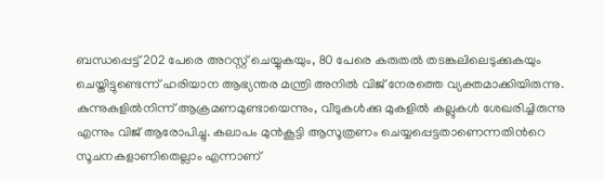ബന്ധപ്പെട്ട് 202 പേരെ അറസ്റ്റ് ചെയ്യുകയും, 80 പേരെ കരുതൽ തടങ്കലിലെടുക്കുകയും ചെയ്തിട്ടുണ്ടെന്ന് ഹരിയാന ആഭ്യന്തര മന്ത്രി അനിൽ വിജ് നേരത്തെ വ്യക്തമാക്കിയിരുന്നു. കുന്നുകളിൽനിന്ന് ആക്രമണമുണ്ടായെന്നും, വീടുകൾക്കു മുകളിൽ കല്ലുകൾ ശേഖരിച്ചിരുന്നു എന്നും വിജ് ആരോപിച്ചു. കലാപം മുൻകൂട്ടി ആസൂത്രണം ചെയ്യപ്പെട്ടതാണെന്നതിന്‍റെ സൂചനകളാണിതെല്ലാം എന്നാണ്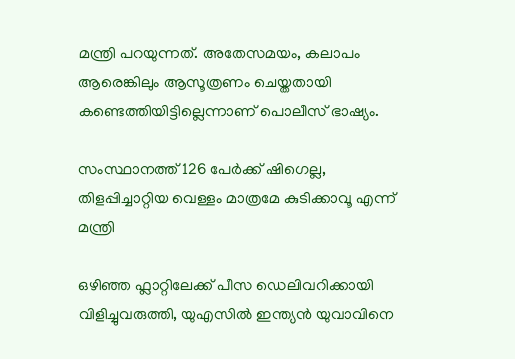മന്ത്രി പറയുന്നത്. അതേസമയം, കലാപം ആരെങ്കിലും ആസൂത്രണം ചെയ്തതായി കണ്ടെത്തിയിട്ടില്ലെന്നാണ് പൊലീസ് ഭാഷ്യം.

സംസ്ഥാനത്ത് 126 പേർക്ക് ഷിഗെല്ല, തിളപ്പിച്ചാറ്റിയ വെള്ളം മാത്രമേ കുടിക്കാവൂ എന്ന് മന്ത്രി

ഒഴിഞ്ഞ ഫ്ലാറ്റിലേക്ക് പീസ ഡെലിവറിക്കായി വിളിച്ചുവരുത്തി, യുഎസിൽ ഇന്ത്യൻ യുവാവിനെ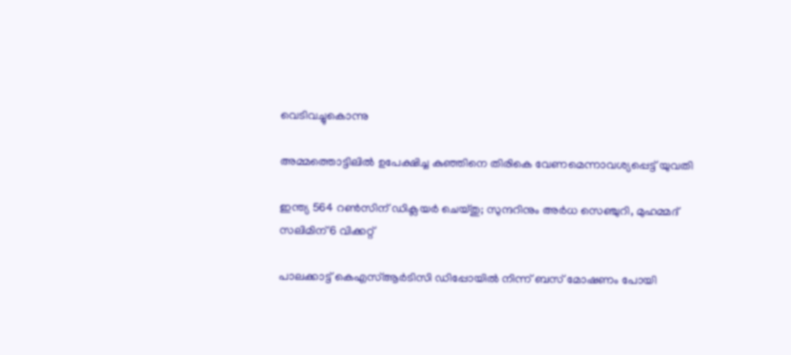വെടിവച്ചുകൊന്നു

അമ്മത്തൊട്ടിലിൽ ഉപേക്ഷിച്ച കുഞ്ഞിനെ തിരികെ വേണമെന്നാവശ്യപ്പെട്ട് യുവതി

ഇന്ത്യ 564 റൺസിന് ഡിക്ലയർ ചെയ്തു; സുന്ദറിനും അർധ സെഞ്ചുറി, മുഹമ്മദ് സലിമിന് 6 വിക്കറ്റ്

പാലക്കാട്ട് കെഎസ്ആർടിസി ഡിപ്പോയിൽ നിന്ന് ബസ് മോഷണം പോയി